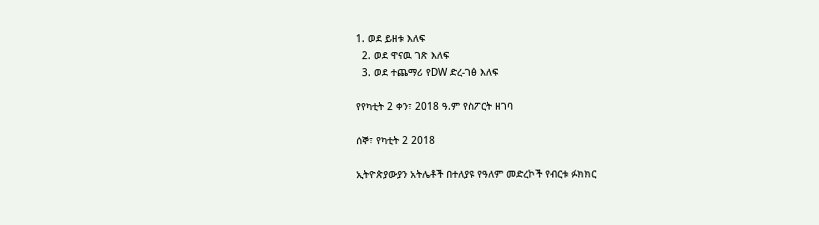1. ወደ ይዘቱ እለፍ
  2. ወደ ዋናዉ ገጽ እለፍ
  3. ወደ ተጨማሪ የDW ድረ-ገፅ እለፍ

የየካቲት 2 ቀን፣ 2018 ዓ.ም የስፖርት ዘገባ

ሰኞ፣ የካቲት 2 2018

ኢትዮጵያውያን አትሌቶች በተለያዩ የዓለም መድረኮች የብርቱ ፉክክር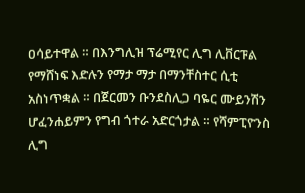ዐሳይተዋል ። በእንግሊዝ ፕሬሚየር ሊግ ሊቨርፑል የማሸነፍ እድሉን የማታ ማታ በማንቸስተር ሲቲ አስነጥቋል ። በጀርመን ቡንደስሊጋ ባዬር ሙይንሽን ሆፈንሐይምን የግብ ጎተራ አድርጎታል ። የሻምፒዮንስ ሊግ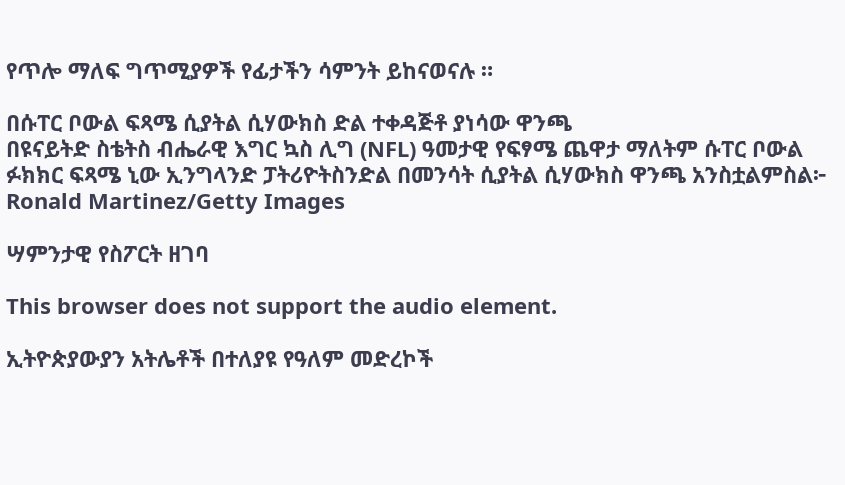የጥሎ ማለፍ ግጥሚያዎች የፊታችን ሳምንት ይከናወናሉ ።

በሱፐር ቦውል ፍጻሜ ሲያትል ሲሃውክስ ድል ተቀዳጅቶ ያነሳው ዋንጫ
በዩናይትድ ስቴትስ ብሔራዊ እግር ኳስ ሊግ (NFL) ዓመታዊ የፍፃሜ ጨዋታ ማለትም ሱፐር ቦውል ፉክክር ፍጻሜ ኒው ኢንግላንድ ፓትሪዮትስንድል በመንሳት ሲያትል ሲሃውክስ ዋንጫ አንስቷልምስል፦ Ronald Martinez/Getty Images

ሣምንታዊ የስፖርት ዘገባ

This browser does not support the audio element.

ኢትዮጵያውያን አትሌቶች በተለያዩ የዓለም መድረኮች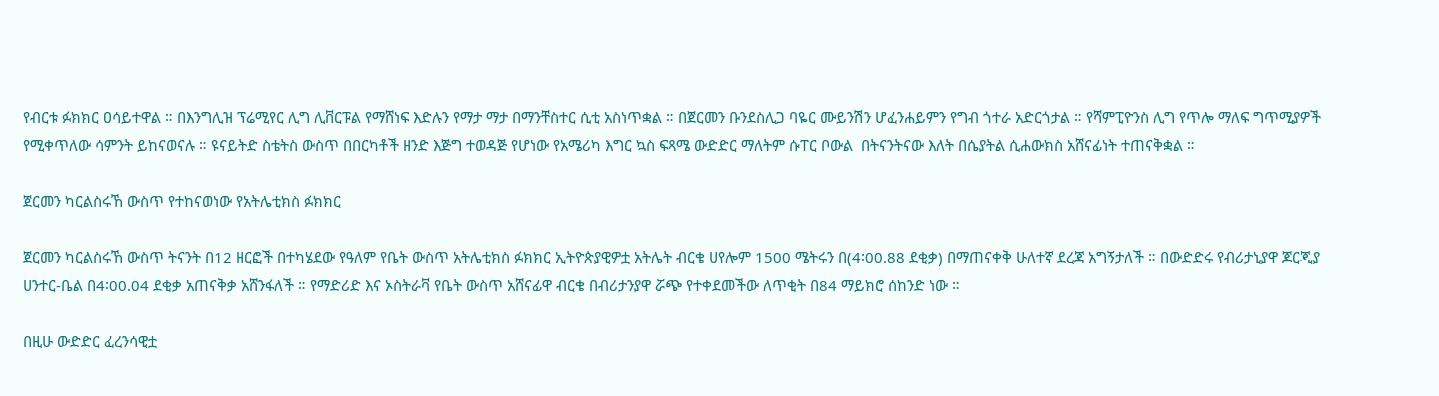የብርቱ ፉክክር ዐሳይተዋል ። በእንግሊዝ ፕሬሚየር ሊግ ሊቨርፑል የማሸነፍ እድሉን የማታ ማታ በማንቸስተር ሲቲ አስነጥቋል ። በጀርመን ቡንደስሊጋ ባዬር ሙይንሽን ሆፈንሐይምን የግብ ጎተራ አድርጎታል ። የሻምፒዮንስ ሊግ የጥሎ ማለፍ ግጥሚያዎች የሚቀጥለው ሳምንት ይከናወናሉ ። ዩናይትድ ስቴትስ ውስጥ በበርካቶች ዘንድ እጅግ ተወዳጅ የሆነው የአሜሪካ እግር ኳስ ፍጻሜ ውድድር ማለትም ሱፐር ቦውል  በትናንትናው እለት በሴያትል ሲሐውክስ አሸናፊነት ተጠናቅቋል ።

ጀርመን ካርልስሩኸ ውስጥ የተከናወነው የአትሌቲክስ ፉክክር

ጀርመን ካርልስሩኸ ውስጥ ትናንት በ12 ዘርፎች በተካሄደው የዓለም የቤት ውስጥ አትሌቲክስ ፉክክር ኢትዮጵያዊዎቷ አትሌት ብርቄ ሀየሎም 1500 ሜትሩን በ(4፡00.88 ደቂቃ) በማጠናቀቅ ሁለተኛ ደረጃ አግኝታለች ። በውድድሩ የብሪታኒያዋ ጆርጂያ ሀንተር-ቤል በ4፡00.04 ደቂቃ አጠናቅቃ አሸንፋለች ። የማድሪድ እና ኦስትራቫ የቤት ውስጥ አሸናፊዋ ብርቄ በብሪታንያዋ ሯጭ የተቀደመችው ለጥቂት በ84 ማይክሮ ሰከንድ ነው ።

በዚሁ ውድድር ፈረንሳዊቷ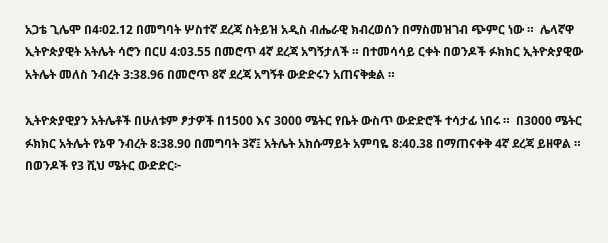አጋቴ ጊሌሞ በ4፡02.12 በመግባት ሦስተኛ ደረጃ ስትይዝ አዲስ ብሔራዊ ክብረወሰን በማስመዝገብ ጭምር ነው ።  ሌላኛዋ ኢትዮጵያዊት አትሌት ሳሮን በርሀ 4:03.55 በመሮጥ 4ኛ ደረጃ አግኝታለች ። በተመሳሳይ ርቀት በወንዶች ፉክክር ኢትዮጵያዊው አትሌት መለስ ንብረት 3:38.96 በመሮጥ 8ኛ ደረጃ አግኝቶ ውድድሩን አጠናቅቋል ።

ኢትዮጵያዊያን አትሌቶች በሁለቱም ፆታዎች በ1500 እና 3000 ሜትር የቤት ውስጥ ውድድሮች ተሳታፊ ነበሩ ።  በ3000 ሜትር ፉክክር አትሌት የኔዋ ንብረት 8:38.90 በመግባት 3ኛ፤ አትሌት አክሱማይት አምባዬ 8:40.38 በማጠናቀቅ 4ኛ ደረጃ ይዘዋል ። በወንዶች የ3 ሺህ ሜትር ውድድር፦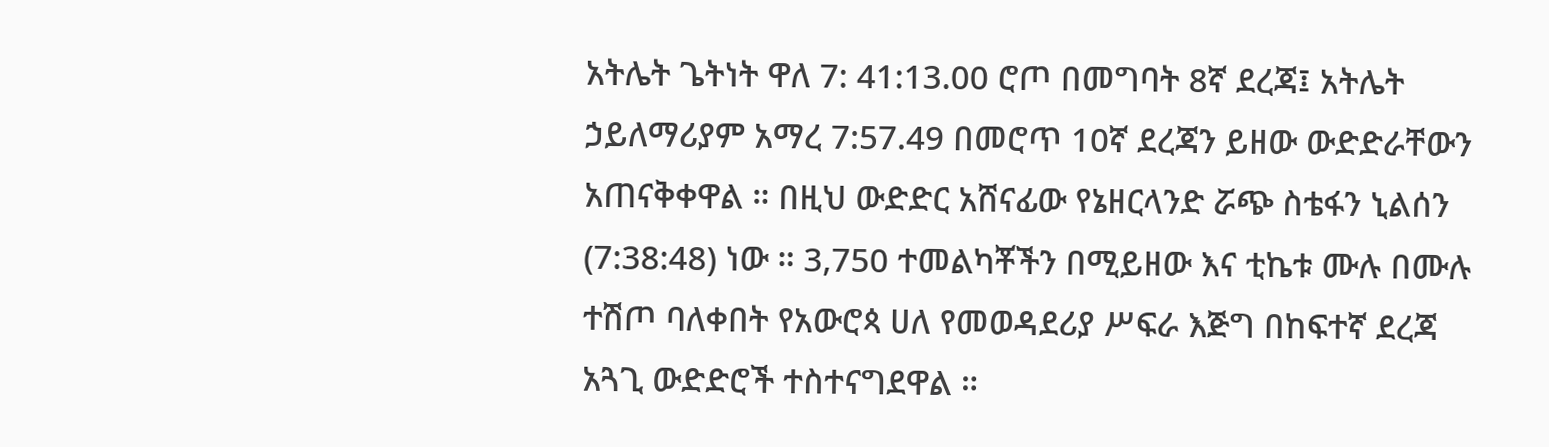አትሌት ጌትነት ዋለ 7: 41:13.00 ሮጦ በመግባት 8ኛ ደረጃ፤ አትሌት ኃይለማሪያም አማረ 7:57.49 በመሮጥ 10ኛ ደረጃን ይዘው ውድድራቸውን አጠናቅቀዋል ። በዚህ ውድድር አሸናፊው የኔዘርላንድ ሯጭ ስቴፋን ኒልሰን (7:38:48) ነው ። 3,750 ተመልካቾችን በሚይዘው እና ቲኬቱ ሙሉ በሙሉ ተሽጦ ባለቀበት የአውሮጳ ሀለ የመወዳደሪያ ሥፍራ እጅግ በከፍተኛ ደረጃ አጓጊ ውድድሮች ተስተናግደዋል ።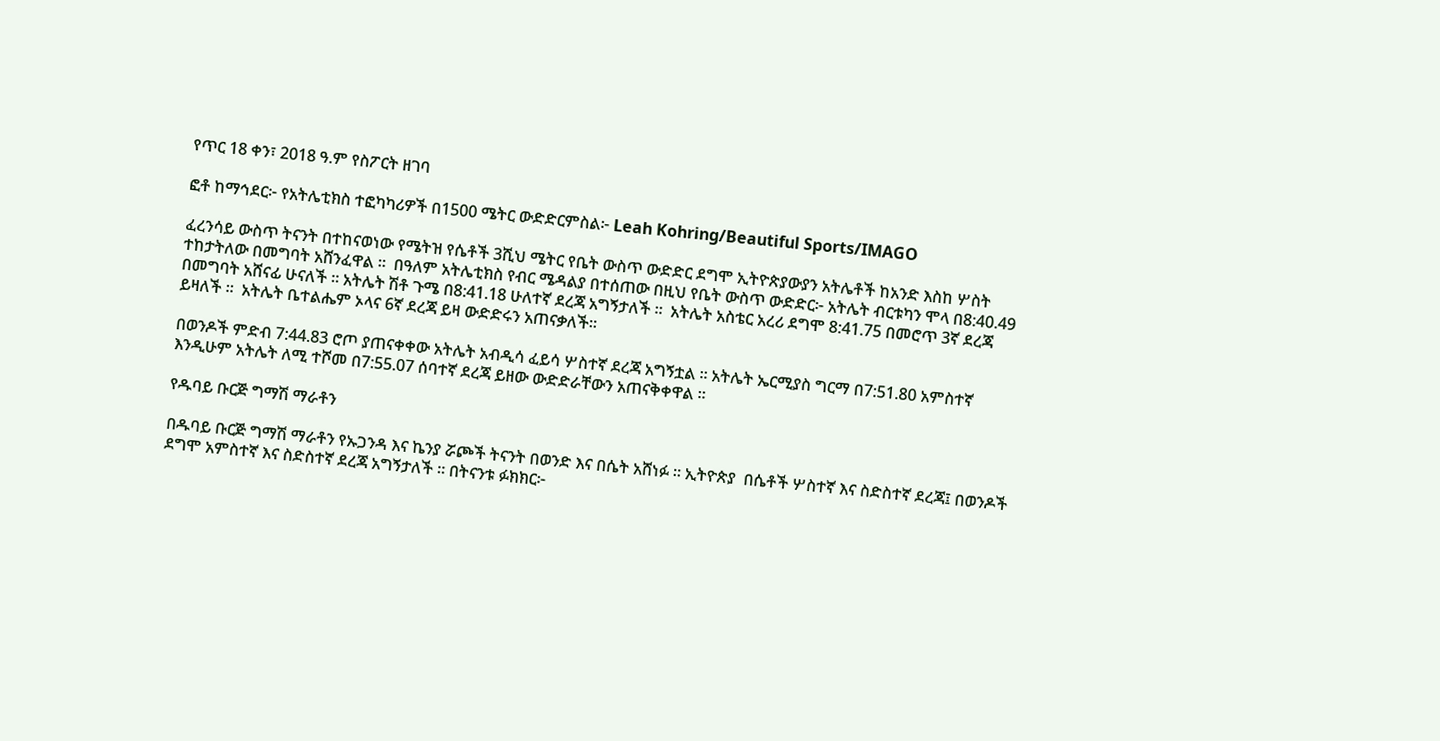የጥር 18 ቀን፣ 2018 ዓ.ም የስፖርት ዘገባ

ፎቶ ከማኅደር፦ የአትሌቲክስ ተፎካካሪዎች በ1500 ሜትር ውድድርምስል፦ Leah Kohring/Beautiful Sports/IMAGO

ፈረንሳይ ውስጥ ትናንት በተከናወነው የሜትዝ የሴቶች 3ሺህ ሜትር የቤት ውስጥ ውድድር ደግሞ ኢትዮጵያውያን አትሌቶች ከአንድ እስከ ሦስት ተከታትለው በመግባት አሸንፈዋል ።  በዓለም አትሌቲክስ የብር ሜዳልያ በተሰጠው በዚህ የቤት ውስጥ ውድድር፦ አትሌት ብርቱካን ሞላ በ8:40.49 በመግባት አሸናፊ ሁናለች ። አትሌት ሽቶ ጉሜ በ8:41.18 ሁለተኛ ደረጃ አግኝታለች ።  አትሌት አስቴር አረሪ ደግሞ 8:41.75 በመሮጥ 3ኛ ደረጃ ይዛለች ።  አትሌት ቤተልሔም ኦላና 6ኛ ደረጃ ይዛ ውድድሩን አጠናቃለች።

በወንዶች ምድብ 7:44.83 ሮጦ ያጠናቀቀው አትሌት አብዲሳ ፈይሳ ሦስተኛ ደረጃ አግኝቷል ። አትሌት ኤርሚያስ ግርማ በ7:51.80 አምስተኛ እንዲሁም አትሌት ለሚ ተሾመ በ7:55.07 ሰባተኛ ደረጃ ይዘው ውድድራቸውን አጠናቅቀዋል ።

የዱባይ ቡርጅ ግማሽ ማራቶን

በዱባይ ቡርጅ ግማሽ ማራቶን የኡጋንዳ እና ኬንያ ሯጮች ትናንት በወንድ እና በሴት አሸነፉ ። ኢትዮጵያ  በሴቶች ሦስተኛ እና ስድስተኛ ደረጃ፤ በወንዶች ደግሞ አምስተኛ እና ስድስተኛ ደረጃ አግኝታለች ። በትናንቱ ፉክክር፦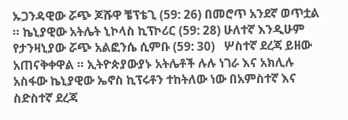ኡጋንዳዊው ሯጭ ጆሹዋ ቼፕቴጊ (59: 26) በመሮጥ አንደኛ ወጥቷል ። ኬኒያዊው አትሌት ኒኮላስ ኪፕኮሪር (59: 28) ሁለተኛ እንዲሁም የታንዛኒያው ሯጭ አልፎንሴ ሲምቡ (59: 30)   ሦስተኛ ደረጃ ይዘው አጠናቅቀዋል ። ኢትዮጵያውያኑ አትሌቶች ሉሉ ነገራ እና አክሊሉ አስፋው ኬኒያዊው ኤኖስ ኪፕሩቶን ተከትለው ነው በአምስተኛ እና ስድስተኛ ደረጃ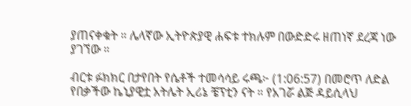ያጠናቀቁት ። ሌላኛው ኢትዮጵያዊ ሐፍቱ ተክሉም በውድድሩ ዘጠነኛ ደረጃ ነው ያገኘው ።

ብርቱ ፉክክር በታየበት የሴቶች ተመሳሳይ ሩጫ፦ (1:06:57) በመሮጥ ለድል የበቃችው ኬኒያዊቷ አትሌት ኢሪኔ ቼፕቲን ናት ። የአገሯ ልጅ ዳይሲላህ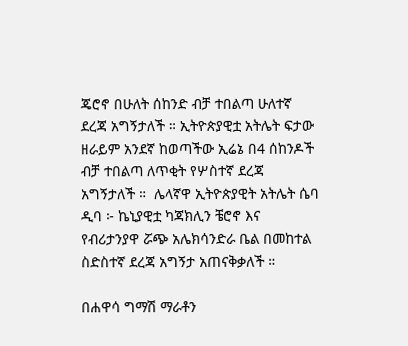ጄሮኖ በሁለት ሰከንድ ብቻ ተበልጣ ሁለተኛ ደረጃ አግኝታለች ። ኢትዮጵያዊቷ አትሌት ፍታው ዘራይም አንደኛ ከወጣችው ኢሬኔ በ4 ሰከንዶች ብቻ ተበልጣ ለጥቂት የሦስተኛ ደረጃ አግኝታለች ።  ሌላኛዋ ኢትዮጵያዊት አትሌት ሴባ ዲባ ፦ ኬኒያዊቷ ካጃክሊን ቼሮኖ እና የብሪታንያዋ ሯጭ አሌክሳንድራ ቤል በመከተል ስድስተኛ ደረጃ አግኝታ አጠናቅቃለች ።

በሐዋሳ ግማሽ ማራቶን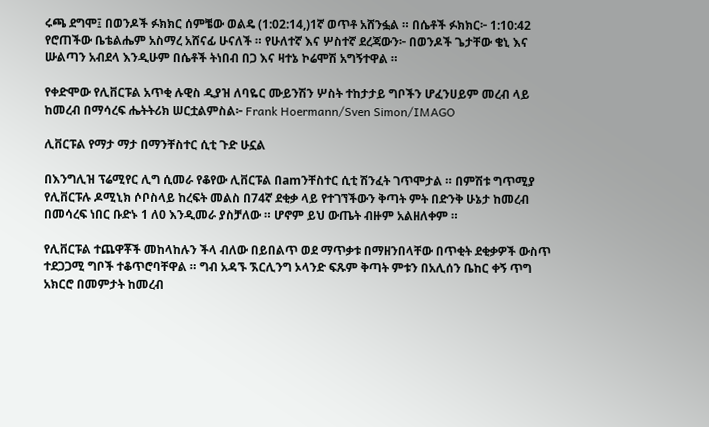ሩጫ ደግሞ፤ በወንዶች ፉክክር ሰምቼው ወልዴ (1:02:14,)1ኛ ወጥቶ አሸንፏል ። በሴቶች ፉክክር፦ 1:10:42 የሮጠችው ቤቴልሔም አስማረ አሸናፊ ሁናለች ። የሁለተኛ እና ሦስተኛ ደረጃውን፦ በወንዶች ጌታቸው ቄኒ እና ሡልጣን አብደላ እንዲሁም በሴቶች ትነበብ በጋ እና ዛተኔ ኮሬሞሽ አግኝተዋል ።

የቀድሞው የሊቨርፑል አጥቂ ሉዊስ ዲያዝ ለባዬር ሙይንሽን ሦስት ተከታታይ ግቦችን ሆፈንሀይም መረብ ላይ ከመረብ በማሳረፍ ሔትትሪክ ሠርቷልምስል፦ Frank Hoermann/Sven Simon/IMAGO

ሊቨርፑል የማታ ማታ በማንቸስተር ሲቲ ጉድ ሁኗል

በእንግሊዝ ፕሬሚየር ሊግ ሲመራ የቆየው ሊቨርፑል በamንቸስተር ሲቲ ሽንፈት ገጥሞታል ። በምሽቱ ግጥሚያ የሊቨርፑሉ ዶሚኒክ ሶቦስላይ ከረፍት መልስ በ74ኛ ደቂቃ ላይ የተገኘችውን ቅጣት ምት በድንቅ ሁኔታ ከመረብ በመሳረፍ ነበር ቡድኑ 1 ለ0 እንዲመራ ያስቻለው ። ሆኖም ይህ ውጤት ብዙም አልዘለቀም ።

የሊቨርፑል ተጨዋቾች መከላከሉን ችላ ብለው በይበልጥ ወደ ማጥቃቱ በማዘንበላቸው በጥቂት ደቂቃዎች ውስጥ ተደጋጋሚ ግቦች ተቆጥሮባቸዋል ። ግብ አዳኙ ኧርሊንግ ኦላንድ ፍጹም ቅጣት ምቱን በአሊሰን ቤከር ቀኝ ጥግ አክርሮ በመምታት ከመረብ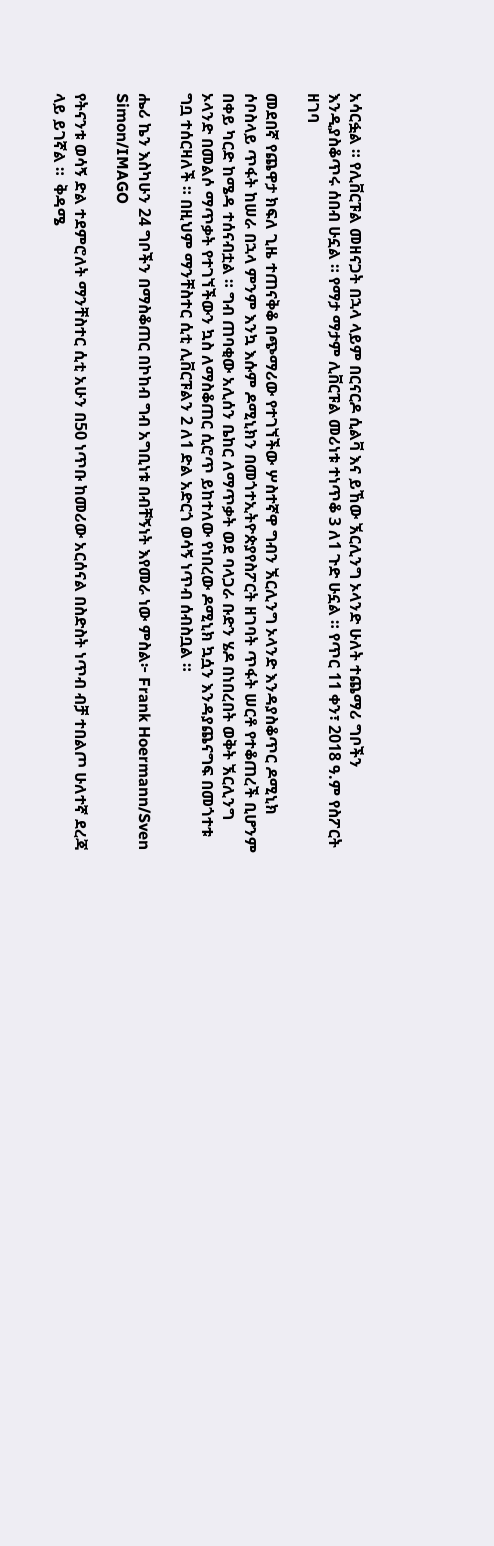አሳርፏል ። የሊቨርፑል መዘናጋት በኋላ ላይም በርናርዶ ሲልቫ እና ይኸው ኧርሊንግ ኦላንድ ሁለት ተጨማሪ ግቦችን እንዲያስቆጥሩ ሰበብ ሁኗል ። የማታ ማታም ሊቨርፑል መሪነቱ ተነጥቆ 3 ለ1 ጉድ ሁኗል ። የጥር 11 ቀን፣ 2018 ዓ.ም የስፖርት ዘገባ

መደበኛ የጨዋታ ክፍለ ጊዜ ተጠናቅቆ በጭማሪው የተገኘችው ሦስተኛዋ ግብን ኧርሊንግ ኦላንድ እንዳያስቆጥር ዶሚኒክ ሶቦስላይ ጥፋት ከሠራ በኋላ ምንም እንኳ እሱም ዶሚኒክን በመጎተኢትዮጵያየስፖርት ዘገባት ጥፋት ሠርቶ የተቆጠረች ቢሆንም በቀይ ካርድ ከሜዳ ተሰናብቷል ። ግብ ጠባቂው አሊሰን ቤከር ለማጥቃት ወደ ባላጋራ ቡድን ሄዶ በነበረበት ወቅት ኧርሊንግ ኦላንድ በመልሶ ማጥቃት የተገኘችውን ኳስ ለማስቆጠር ሲሮጥ ይከተለው የነበረው ዶሚኒክ ኳሷን እንዳያጨናግፍ በመጎተቱ ግቧ ተሰርዛለች ። በዚህም ማንቸስተር ሲቲ ሊቨርፑልን 2 ለ1 ድል አድርጎ ወሳኝ ነጥብ ሰብስቧል ።

ሔሪ ኬን እስካሁን 24 ግቦችን በማስቆጠር በኮከብ ግብ አግቢነቱ በብቸኝነት እየመራ ነው ምስል፦ Frank Hoermann/Sven Simon/IMAGO

የትናንቱ ወሳኝ ድል ተደምሮለት ማንቸስተር ሲቲ አሁን በ50 ነጥቡ ከመሪው አርሰናል በስድስት ነጥብ ብቻ ተበልጦ ሁለተኛ ደረጃ ላይ ይገኛል ።  ቅዳሜ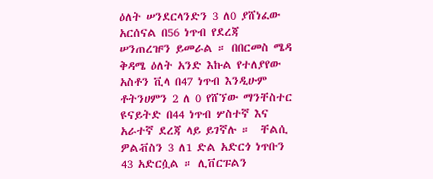ዕለት ሠንደርላንድን 3 ለ0 ያሸነፈው አርሰናል በ56 ነጥብ የደረጃ ሠንጠረዡን ይመራል ። በበርመስ ሜዳ ቅዳሜ ዕለት አንድ እኩል የተለያየው አስቶን ቪላ በ47 ነጥብ እንዲሁም ቶትንሀምን 2 ለ 0 የሸኘው ማንቸስተር ዩናይትድ በ44 ነጥብ ሦስተኛ እና አራተኛ ደረጃ ላይ ይገኛሉ ።  ቸልሲ ዎልቭስን 3 ለ1 ድል አድርጎ ነጥቡን 43 አድርሷል ። ሊቨርፑልን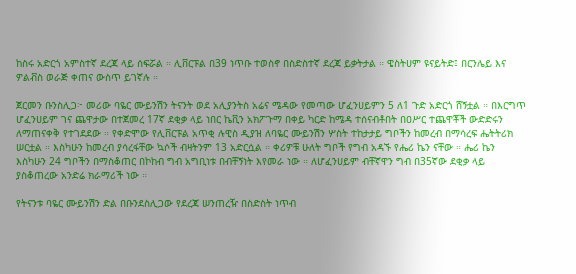ከስሩ አድርጎ አምስተኛ ደረጃ ላይ ሰፍሯል ። ሊቨርፑል በ39 ነጥቡ ተወስኖ በስድስተኛ ደረጃ ይቃትታል ። ዌስትሀም ዩናይትድ፤ በርንሌይ እና ዎልቭስ ወራጅ ቀጠና ውስጥ ይገኛሉ ።

ጀርመን ቡንስሊጋ፦ መሪው ባዬር ሙይንሽን ትናንት ወደ አሊያንትስ አሬና ሜዳው የመጣው ሆፈንሀይምን 5 ለ1 ጉድ አድርጎ ሸኝቷል ። በእርግጥ ሆፈንሀይም ገና ጨዋታው በተጀመረ 17ኛ ደቂቃ ላይ ነበር ኬቪን አክፖጉማ በቀይ ካርድ ከሜዳ ተሰናብቶበት በዐሥር ተጨዋቾች ውድድሩን ለማጠናቀቅ የተገደደው ። የቀድሞው የሊቨርፑል አጥቂ ሉዊስ ዲያዝ ለባዬር ሙይንሽን ሦስት ተከታታይ ግቦችን ከመረብ በማሳረፍ ሔትትሪክ ሠርቷል ። እስካሁን ከመረብ ያሳረፋቸው ኳሶች ብዛትንም 13 አድርሷል ። ቀሪዎቹ ሁለት ግቦች የግብ አዳኙ የሔሪ ኬን ናቸው ። ሔሪ ኬን እስካሁን 24 ግቦችን በማስቆጠር በኮከብ ግብ አግቢነቱ በብቸኝነት እየመራ ነው ። ለሆፈንሀይም ብቸኛዋን ግብ በ35ኛው ደቂቃ ላይ ያስቆጠረው አንድሬ ክራማሪች ነው ።

የትናንቱ ባዬር ሙይንሽን ድል በቡንደስሊጋው የደረጃ ሠንጠረዥ በስድስት ነጥብ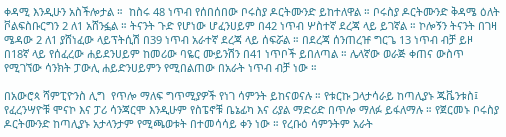ቀዳሚ እንዲሁን አስችሎታል ።  ከስሩ 48 ነጥብ የሰበሰበው ቦሩስያ ዶርትሙንድ ይከተለዋል ። ቦሩስያ ዶርትሙንድ ቅዳሜ ዕለት ቮልፍስቡርግን 2 ለ1 አሸንፏል ። ትናንት ጉድ የሆነው ሆፈንሀይም በ42 ነጥብ ሦስተኛ ደረጃ ላይ ይገኛል ። ኮሎኝን ትናንት በገዛ ሜዳው 2 ለ1 ያሸነፈው ላይፕትሲሽ በ39 ነጥብ አራተኛ ደረጃ ላይ ሰፍሯል ። በደረጃ ሰንጠረዡ ግርጌ 13 ነጥብ ብቻ ይዞ በ18ኛ ላይ የሰፈረው ሐይደንሀይም ከመሪው ባዬር ሙይንሽን በ41 ነጥቦች ይበለጣል ። ሌላኛው ወራጅ ቀጠና ውስጥ የሚገኘው ሳንክት ፓውሊ ሐይድንሀይምን የሚበልጠው በአራት ነጥብ ብቻ ነው ።

በአውሮጳ ሻምፒዮንስ ሊግ  የጥሎ ማለፍ ግጥሚያዎች የነገ ሳምንት ይከናወናሉ ። የቱርኩ ጋላታሳራይ ከጣሊያኑ ጁቬንቱስ፤ የፈረንሣዮቹ ሞናኮ እና ፓሪ ሳንጃርሞ እንዲሁም የስፔኖቹ ቤኔፊካ እና ሪያል ማድሪድ በጥሎ ማለፉ ይፋለማሉ ። የጀርመኑ ቦሩስያ ዶርትሙንድ ከጣሊያኑ አታላንታም የሚጫወቱት በተመሳሳይ ቀን ነው ። የረቡዕ ሳምንትም አራት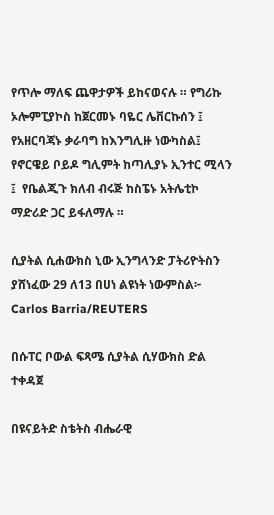የጥሎ ማለፍ ጨዋታዎች ይከናወናሉ ። የግሪኩ ኦሎምፒያኮስ ከጀርመኑ ባዬር ሌቨርኩሰን ፤ የአዘርባጃኑ ቃራባግ ከእንግሊዙ ነውካስል፤ የኖርዌይ ቦይዶ ግሊምት ከጣሊያኑ ኢንተር ሚላን ፤  የቤልጂጉ ክለብ ብሩጅ ከስፔኑ አትሌቲኮ ማድሪድ ጋር ይፋለማሉ ።

ሲያትል ሲሐውክስ ኒው ኢንግላንድ ፓትሪዮትስን ያሸነፈው 29 ለ13 በሀነ ልዩነት ነውምስል፦ Carlos Barria/REUTERS

በሱፐር ቦውል ፍጻሜ ሲያትል ሲሃውክስ ድል ተቀዳጀ

በዩናይትድ ስቴትስ ብሔራዊ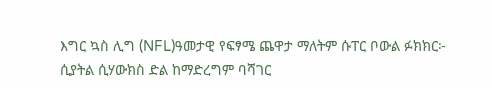እግር ኳስ ሊግ (NFL)ዓመታዊ የፍፃሜ ጨዋታ ማለትም ሱፐር ቦውል ፉክክር፦ ሲያትል ሲሃውክስ ድል ከማድረግም ባሻገር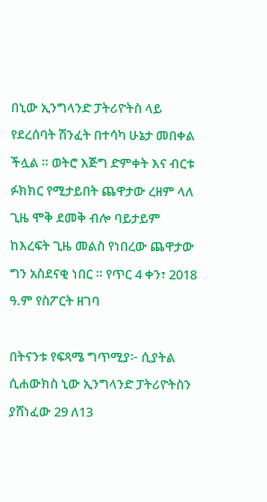በኒው ኢንግላንድ ፓትሪዮትስ ላይ የደረሰባት ሽንፈት በተሳካ ሁኔታ መበቀል ችሏል ። ወትሮ እጅግ ድምቀት እና ብርቱ ፉክክር የሚታይበት ጨዋታው ረዘም ላለ ጊዜ ሞቅ ደመቅ ብሎ ባይታይም ከእረፍት ጊዜ መልስ የነበረው ጨዋታው ግን አስደናቂ ነበር ። የጥር 4 ቀን፣ 2018 ዓ.ም የስፖርት ዘገባ

በትናንቱ የፍጻሜ ግጥሚያ፦ ሲያትል ሲሐውክስ ኒው ኢንግላንድ ፓትሪዮትስን ያሸነፈው 29 ለ13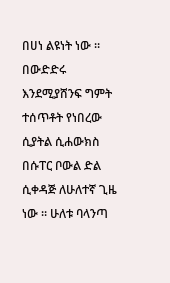በሀነ ልዩነት ነው ። በውድድሩ እንደሚያሸንፍ ግምት ተሰጥቶት የነበረው ሲያትል ሲሐውክስ  በሱፐር ቦውል ድል ሲቀዳጅ ለሁለተኛ ጊዜ ነው ። ሁለቱ ባላንጣ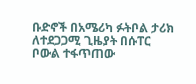ቡድኖች በአሜሪካ ፉትቦል ታሪክ ለተደጋጋሚ ጊዜያት በሱፐር ቦውል ተፋጥጠው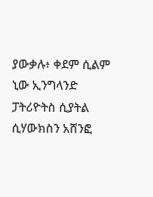ያውቃሉ፥ ቀደም ሲልም ኒው ኢንግላንድ ፓትሪዮትስ ሲያትል ሲሃውክስን አሸንፎ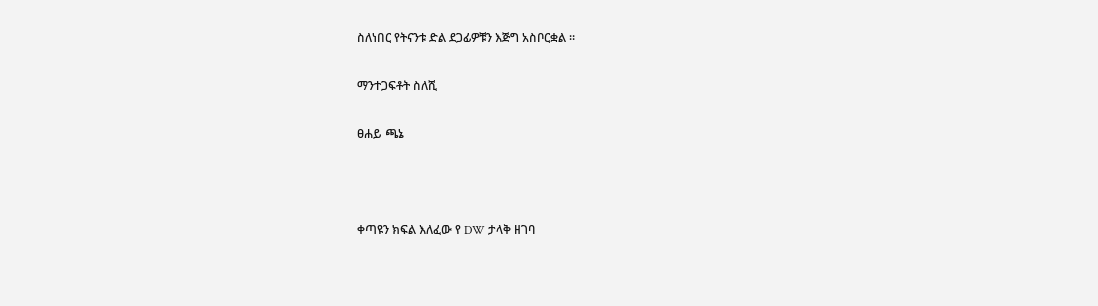ስለነበር የትናንቱ ድል ደጋፊዎቹን እጅግ አስቦርቋል ።

ማንተጋፍቶት ስለሺ

ፀሐይ ጫኔ



ቀጣዩን ክፍል እለፈው የ DW ታላቅ ዘገባ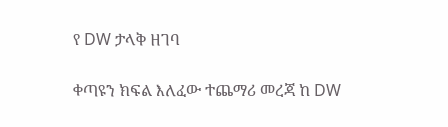የ DW ታላቅ ዘገባ

ቀጣዩን ክፍል እለፈው ተጨማሪ መረጃ ከ DW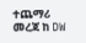ተጨማሪ መረጃ ከ DW